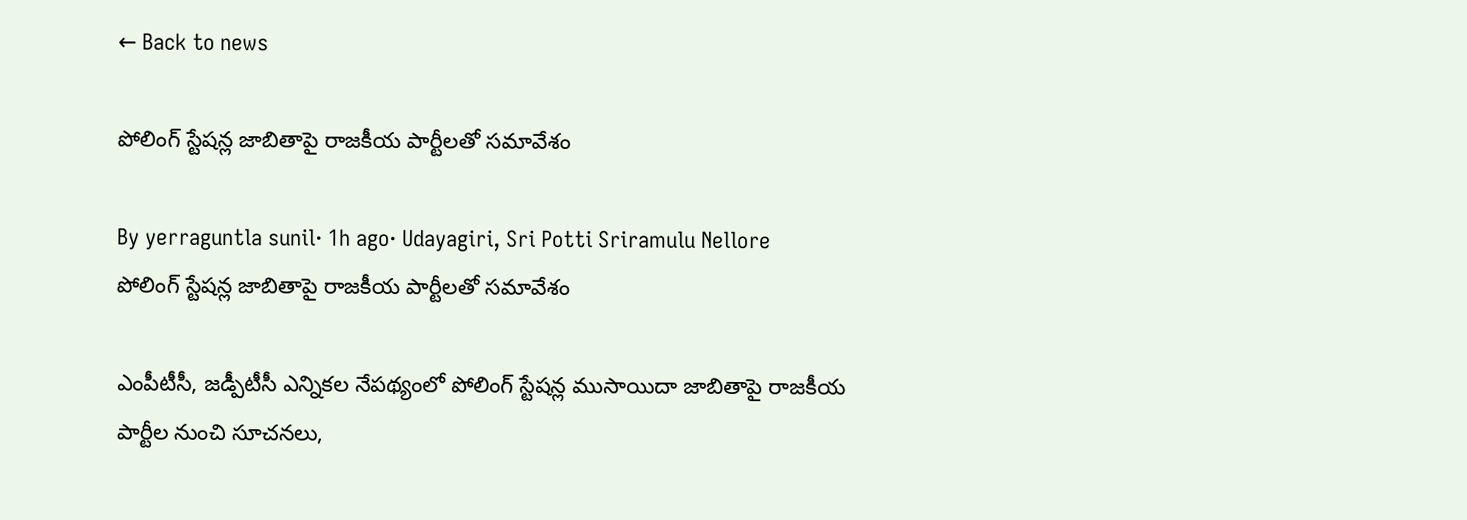← Back to news

పోలింగ్‌ స్టేషన్ల జాబితాపై రాజకీయ పార్టీలతో సమావేశం

By yerraguntla sunil· 1h ago· Udayagiri, Sri Potti Sriramulu Nellore
పోలింగ్‌ స్టేషన్ల జాబితాపై రాజకీయ పార్టీలతో సమావేశం

ఎంపీటీసీ, జడ్పీటీసీ ఎన్నికల నేపథ్యంలో పోలింగ్‌ స్టేషన్ల ముసాయిదా జాబితాపై రాజకీయ పార్టీల నుంచి సూచనలు,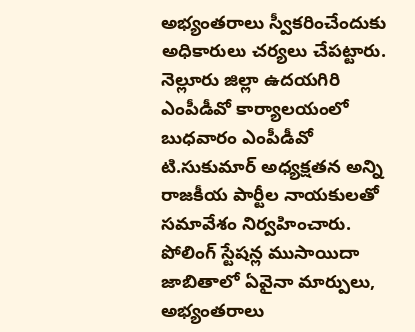అభ్యంతరాలు స్వీకరించేందుకు అధికారులు చర్యలు చేపట్టారు. నెల్లూరు జిల్లా ఉదయగిరి ఎంపీడీవో కార్యాలయంలో బుధవారం ఎంపీడీవో టి.సుకుమార్ అధ్యక్షతన అన్ని రాజకీయ పార్టీల నాయకులతో సమావేశం నిర్వహించారు. పోలింగ్‌ స్టేషన్ల ముసాయిదా జాబితాలో ఏవైనా మార్పులు, అభ్యంతరాలు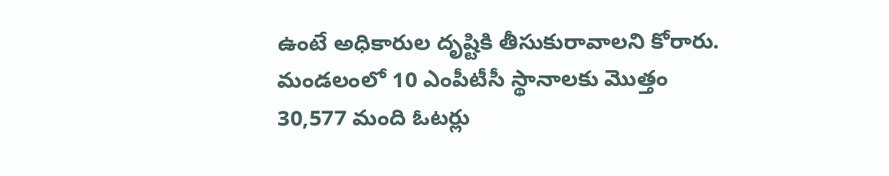ఉంటే అధికారుల దృష్టికి తీసుకురావాలని కోరారు. మండలంలో 10 ఎంపీటీసీ స్థానాలకు మొత్తం 30,577 మంది ఓటర్లు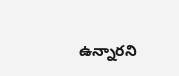ఉన్నారని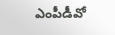ఎంపీడీవో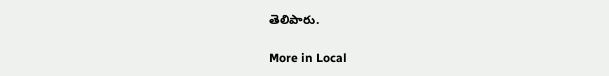తెలిపారు.

More in Local